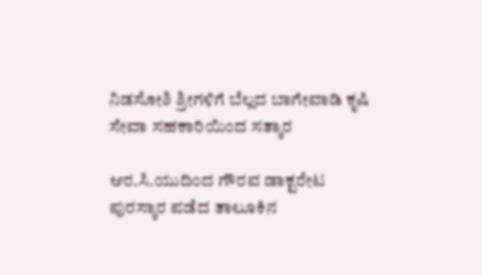ನಿಡಸೋಶಿ ಶ್ರೀಗಳಿಗೆ ಬೆಲ್ಲದ ಬಾಗೇವಾಡಿ ಕೃಷಿ ಸೇವಾ ಸಹಕಾರಿಯಿಂದ ಸತ್ಕಾರ

ಆರ.ಸಿ.ಯುದಿಂದ ಗೌರವ ಡಾಕ್ಟರೇಟ ಪುರಸ್ಕಾರ ಪಡೆದ ತಾಲೂಕಿನ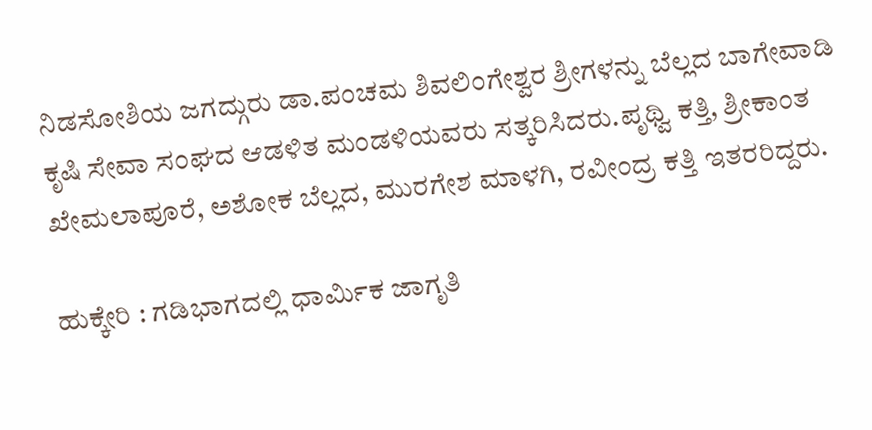ನಿಡಸೋಶಿಯ ಜಗದ್ಗುರು ಡಾ.ಪಂಚಮ ಶಿವಲಿಂಗೇಶ್ವರ ಶ್ರೀಗಳನ್ನು ಬೆಲ್ಲದ ಬಾಗೇವಾಡಿ ಕೃಷಿ ಸೇವಾ ಸಂಘದ ಆಡಳಿತ ಮಂಡಳಿಯವರು ಸತ್ಕರಿಸಿದರು.ಪೃಥ್ವಿ ಕತ್ತಿ, ಶ್ರೀಕಾಂತ ಖೇಮಲಾಪೂರೆ, ಅಶೋಕ ಬೆಲ್ಲದ, ಮುರಗೇಶ ಮಾಳಗಿ, ರವೀಂದ್ರ ಕತ್ತಿ ಇತರರಿದ್ದರು.

ಹುಕ್ಕೇರಿ : ಗಡಿಭಾಗದಲ್ಲಿ ಧಾರ್ಮಿಕ ಜಾಗೃತಿ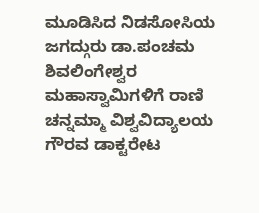ಮೂಡಿಸಿದ ನಿಡಸೋಸಿಯ ಜಗದ್ಗುರು ಡಾ.ಪಂಚಮ ಶಿವಲಿಂಗೇಶ್ವರ ಮಹಾಸ್ವಾಮಿಗಳಿಗೆ ರಾಣಿ ಚನ್ನಮ್ಮಾ ವಿಶ್ವವಿದ್ಯಾಲಯ ಗೌರವ ಡಾಕ್ಟರೇಟ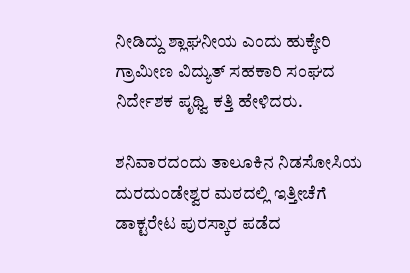ನೀಡಿದ್ದು ಶ್ಲಾಘನೀಯ ಎಂದು ಹುಕ್ಕೇರಿ ಗ್ರಾಮೀಣ ವಿದ್ಯುತ್ ಸಹಕಾರಿ ಸಂಘದ ನಿರ್ದೇಶಕ ಪೃಥ್ವಿ ಕತ್ತಿ ಹೇಳಿದರು.

ಶನಿವಾರದಂದು ತಾಲೂಕಿನ ನಿಡಸೋಸಿಯ ದುರದುಂಡೇಶ್ವರ ಮಠದಲ್ಲಿ ಇತ್ತೀಚೆಗೆ ಡಾಕ್ಟರೇಟ ಪುರಸ್ಕಾರ ಪಡೆದ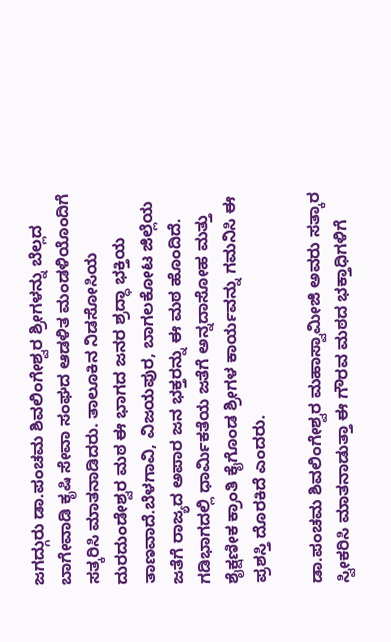ಜಗದ್ಗುರು ಡಾ.ಪಂಚಮ ಶಿವಲಿಂಗೇಶ್ವರ ಶ್ರೀಗಳನ್ನು ಬೆಲ್ಲದ ಬಾಗೇವಾಡಿ ಕೃಷಿ ಸೇವಾ ಸಂಘದ ಆಡಳಿತ ಮಂಡಳಿಯೊಂದಿಗೆ ಸತ್ಕರಿಸಿ ಮಾತನಾಡಿದರು. ತಾಲೂಕಿನ ನಿಡಸೋಸಿಯ ದುರದುಂಡೇಶ್ವರ ಮಠ ಈ ಭಾಗದ ಜನರ ಶ್ರದ್ಧಾ ಭಕ್ತಿಯ ತಾಣವಾದೆ.ಬೆಳಗಾವಿ, ವಿಜಯಪುರ, ಬಾಗಲಕೋಟ ಜಿಲ್ಲೆಯ ಜತೆಗೆ ರಾಜ್ಯದ ಅಪಾರ ಜನ ಭಕ್ತರನ್ನು ಈ ಮಠ ಹೊಂದಿದೆ. ಗಡಿಭಾಗದಲ್ಲಿ ಧಾರ್ಮಿಕತೆಯ ಜತೆಗೆ ಅನ್ನದಾಸೋಹ ಮತ್ತು ಶೈಕ್ಷಣೀಕ ಕ್ರಾಂತಿ ಕೈಗೊಂಡ ಶ್ರೀಗಳ ಕಾರ್ಯವನ್ನು ಗಮನಿಸಿ ಈ ಪ್ರಶಸ್ತಿ ದೊರಕಿದೆ ಎಂದರು.

ಡಾ.ಪಂಚಮ ಶಿವಲಿಂಗೇಶ್ವರ ಮಹಾಸ್ವಾಮೀಜಿ ಅವರು ಸತ್ಕಾರ ಸ್ವೀಕರಿಸಿ ಮಾತನಾಡುತ್ತಾ ಈ ಗೌರವ ಮಠದ ಭಕ್ತಾಧಿಗಳಿಗೆ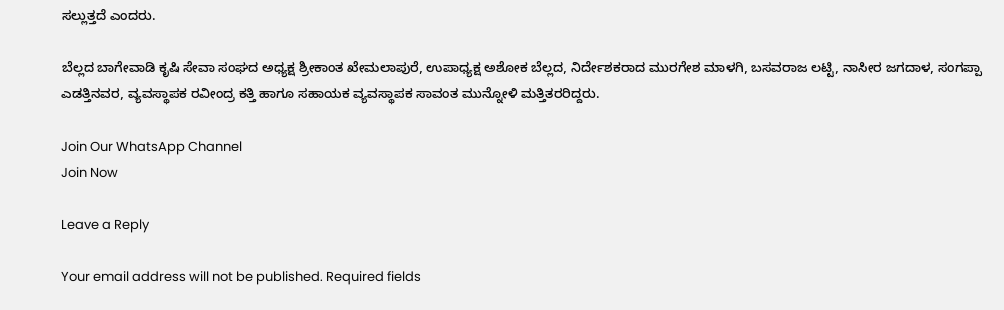ಸಲ್ಲುತ್ತದೆ ಎಂದರು.

ಬೆಲ್ಲದ ಬಾಗೇವಾಡಿ ಕೃಷಿ ಸೇವಾ ಸಂಘದ ಅಧ್ಯಕ್ಷ ಶ್ರೀಕಾಂತ ಖೇಮಲಾಪುರೆ, ಉಪಾಧ್ಯಕ್ಷ ಅಶೋಕ ಬೆಲ್ಲದ, ನಿರ್ದೇಶಕರಾದ ಮುರಗೇಶ ಮಾಳಗಿ, ಬಸವರಾಜ ಲಟ್ಟಿ, ನಾಸೀರ ಜಗದಾಳ, ಸಂಗಪ್ಪಾ ಎಡತ್ತಿನವರ, ವ್ಯವಸ್ಥಾಪಕ ರವೀಂದ್ರ ಕತ್ತಿ ಹಾಗೂ ಸಹಾಯಕ ವ್ಯವಸ್ಥಾಪಕ ಸಾವಂತ ಮುನ್ನೋಳಿ ಮತ್ತಿತರರಿದ್ದರು.

Join Our WhatsApp Channel
Join Now

Leave a Reply

Your email address will not be published. Required fields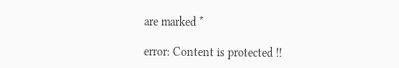are marked *

error: Content is protected !!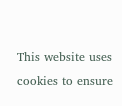This website uses cookies to ensure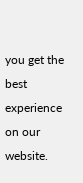you get the best experience on our website.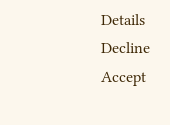Details
Decline
Accept